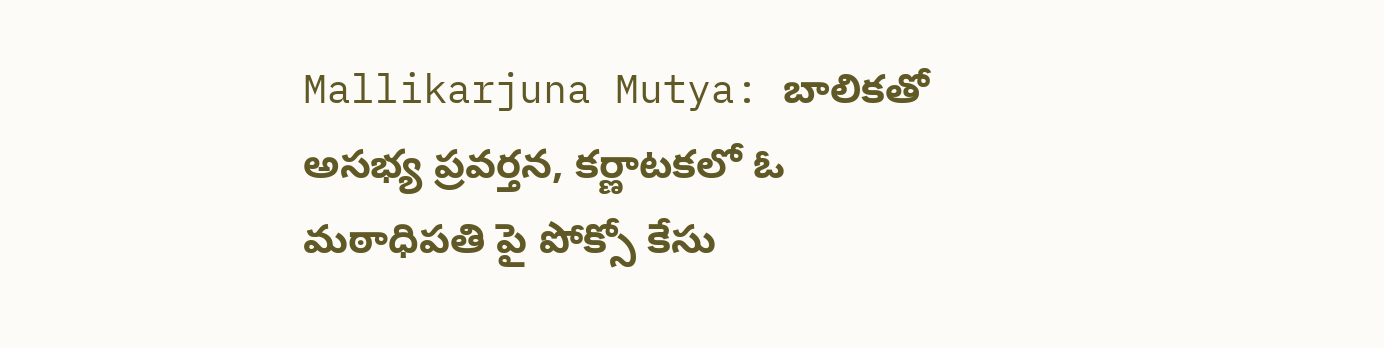Mallikarjuna Mutya: బాలికతో అసభ్య ప్రవర్తన, కర్ణాటకలో ఓ మఠాధిపతి పై పోక్సో కేసు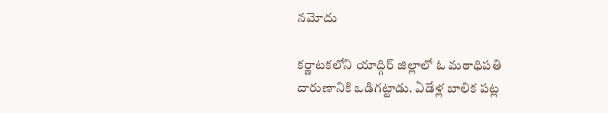నమోదు

కర్ణాటకలోని యాద్గిర్ జిల్లాలో ఓ మఠాధిపతి దారుణానికి ఒడిగట్టాడు. ఏడేళ్ల బాలిక పట్ల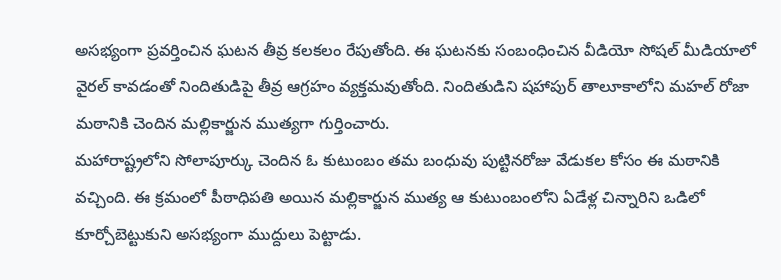అసభ్యంగా ప్రవర్తించిన ఘటన తీవ్ర కలకలం రేపుతోంది. ఈ ఘటనకు సంబంధించిన వీడియో సోషల్ మీడియాలో వైరల్ కావడంతో నిందితుడిపై తీవ్ర ఆగ్రహం వ్యక్తమవుతోంది. నిందితుడిని షహాపుర్ తాలూకాలోని మహల్ రోజా మఠానికి చెందిన మల్లికార్జున ముత్యగా గుర్తించారు.
మహారాష్ట్రలోని సోలాపూర్కు చెందిన ఓ కుటుంబం తమ బంధువు పుట్టినరోజు వేడుకల కోసం ఈ మఠానికి వచ్చింది. ఈ క్రమంలో పీఠాధిపతి అయిన మల్లికార్జున ముత్య ఆ కుటుంబంలోని ఏడేళ్ల చిన్నారిని ఒడిలో కూర్చోబెట్టుకుని అసభ్యంగా ముద్దులు పెట్టాడు.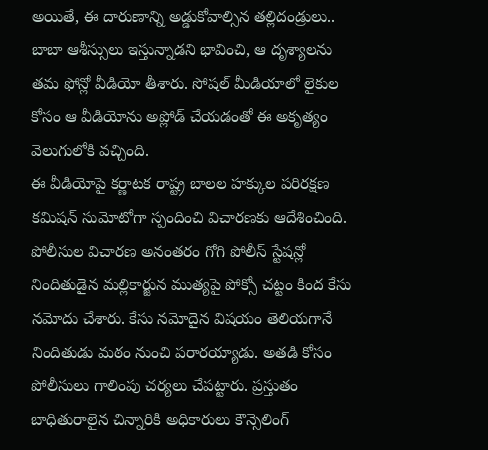అయితే, ఈ దారుణాన్ని అడ్డుకోవాల్సిన తల్లిదండ్రులు.. బాబా ఆశీస్సులు ఇస్తున్నాడని భావించి, ఆ దృశ్యాలను తమ ఫోన్లో వీడియో తీశారు. సోషల్ మీడియాలో లైకుల కోసం ఆ వీడియోను అప్లోడ్ చేయడంతో ఈ అకృత్యం వెలుగులోకి వచ్చింది.
ఈ వీడియోపై కర్ణాటక రాష్ట్ర బాలల హక్కుల పరిరక్షణ కమిషన్ సుమోటోగా స్పందించి విచారణకు ఆదేశించింది. పోలీసుల విచారణ అనంతరం గోగి పోలీస్ స్టేషన్లో నిందితుడైన మల్లికార్జున ముత్యపై పోక్సో చట్టం కింద కేసు నమోదు చేశారు. కేసు నమోదైన విషయం తెలియగానే నిందితుడు మఠం నుంచి పరారయ్యాడు. అతడి కోసం పోలీసులు గాలింపు చర్యలు చేపట్టారు. ప్రస్తుతం బాధితురాలైన చిన్నారికి అధికారులు కౌన్సెలింగ్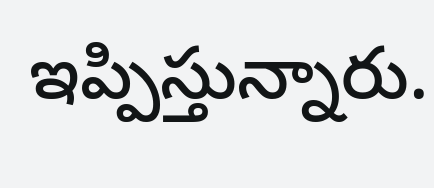ఇప్పిస్తున్నారు.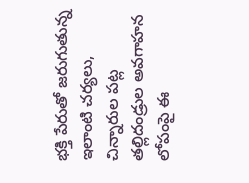భక్తి పేరుతో జరుగుతున్న ఇలాంటి చర్యలు, చిన్నారుల పట్ల తల్లిదండ్రుల అవగాహన లోపంపై ఈ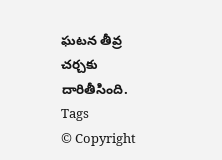ఘటన తీవ్ర చర్చకు దారితీసింది.
Tags
© Copyright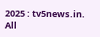2025 : tv5news.in. All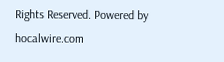Rights Reserved. Powered by hocalwire.com